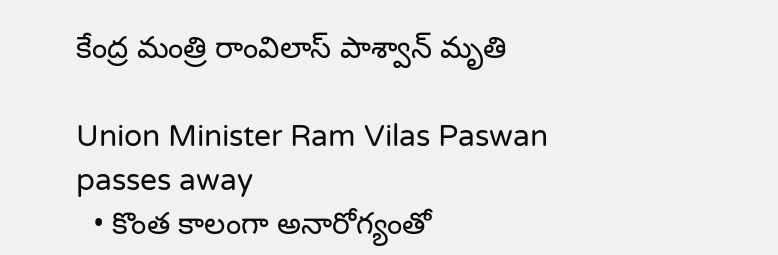కేంద్ర మంత్రి రాంవిలాస్ పాశ్వాన్ మృతి

Union Minister Ram Vilas Paswan passes away
  • కొంత కాలంగా అనారోగ్యంతో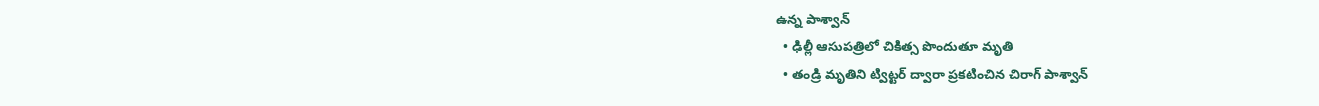ఉన్న పాశ్వాన్
  • ఢిల్లీ ఆసుపత్రిలో చికిత్స పొందుతూ మృతి
  • తండ్రి మృతిని ట్విట్టర్ ద్వారా ప్రకటించిన చిరాగ్ పాశ్వాన్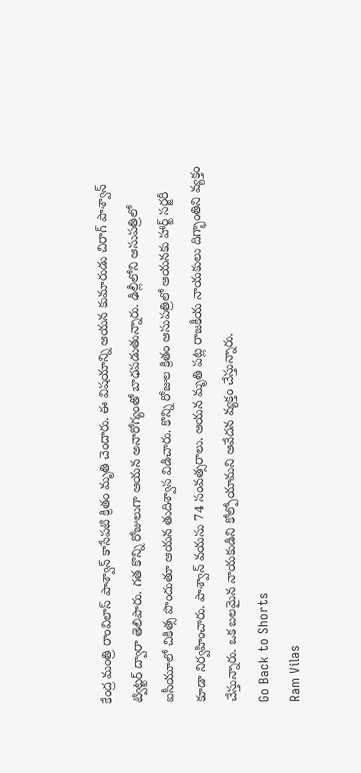కేంద్ర మంత్రి రాంవిలాస్ పాశ్వాన్ కాసేపటి క్రితం మృతి చెందారు. ఈ విషయాన్ని ఆయన కుమారుడు చిరాగ్ పాశ్వాన్ ట్విట్టర్ ద్వారా తెలిపారు. గత కొన్ని రోజులుగా ఆయన అనారోగ్యంతో బాధపడుతున్నారు. ఢిల్లీలోని ఆసుపత్రిలో ఐసీయూలో చికిత్స పొందుతూ ఆయన తుదిశ్వాస విడిచారు. కొన్ని రోజుల క్రితం ఆసుపత్రిలో ఆయనకు హార్ట్ సర్జరీ కూడా నిర్వహించారు. పాశ్వాన్ వయసు 74 సంవత్సరాలు. ఆయన మృతి పట్ల రాజకీయ నాయకులు దిగ్భాంతిని వ్యక్తం చేస్తున్నారు. ఒక బలమైన నాయకుడిని కోల్పోయామని ఆవేదన వ్యక్తం చేస్తున్నారు.
Go Back to Shorts
Ram Vilas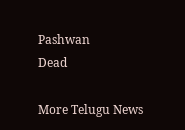Pashwan
Dead

More Telugu News